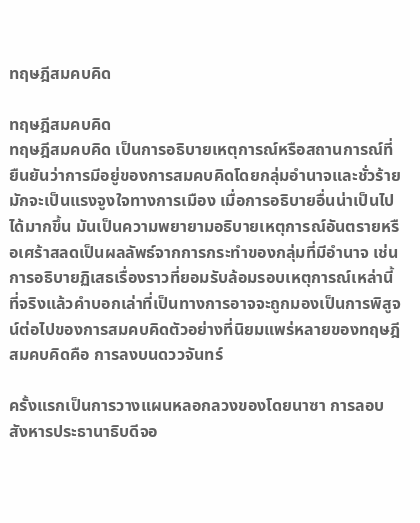ทฤษฎีสมคบคิด

ทฤษฎีสมคบคิด
ทฤษฎีสมคบคิด เป็นการอธิบายเหตุการณ์หรือสถานการณ์ที่ยืนยันว่าการมีอยู่ของการสมคบคิดโดยกลุ่มอำนาจและชั่วร้าย มักจะเป็นแรงจูงใจทางการเมือง เมื่อการอธิบายอื่นน่าเป็นไปได้มากขึ้น มันเป็นความพยายามอธิบายเหตุการณ์อันตรายหรือเศร้าสลดเป็นผลลัพธ์จากการกระทำของกลุ่มที่มีอำนาจ เช่น การอธิบายฏิเสธเรื่องราวที่ยอมรับล้อมรอบเหตุการณ์เหล่านี้ ที่จริงแล้วคำบอกเล่าที่เป็นทางการอาจจะถูกมองเป็นการพิสูจน์ต่อไปของการสมคบคิดตัวอย่างที่นิยมแพร่หลายของทฤษฎีสมคบคิดคือ การลงบนดววจันทร์

ครั้งแรกเป็นการวางแผนหลอกลวงของโดยนาซา การลอบสังหารประธานาธิบดีจอ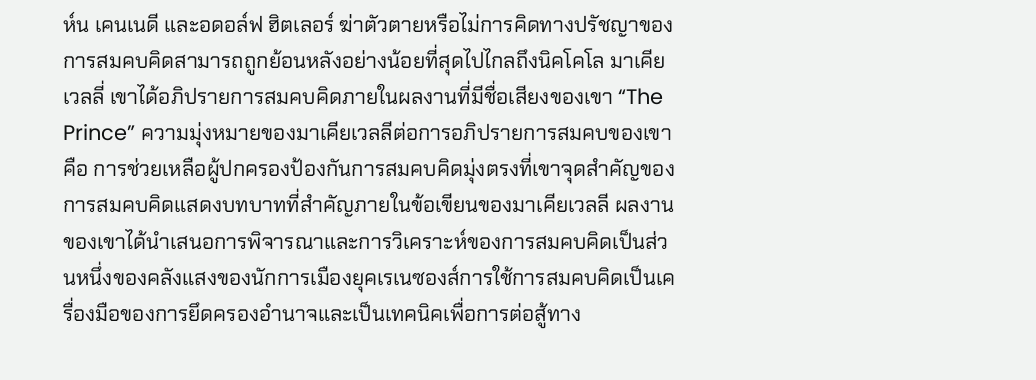ห์น เคนเนดี และอดอล์ฟ ฮิตเลอร์ ฆ่าตัวตายหรือไม่การคิดทางปรัชญาของการสมคบคิดสามารถถูกย้อนหลังอย่างน้อยที่สุดไปไกลถึงนิคโคโล มาเคียเวลลี่ เขาได้อภิปรายการสมคบคิดภายในผลงานที่มีชื่อเสียงของเขา “The Prince” ความมุ่งหมายของมาเคียเวลลีต่อการอภิปรายการสมคบของเขาคือ การช่วยเหลือผู้ปกครองป้องกันการสมคบคิดมุ่งตรงที่เขาจุดสำคัญของการสมคบคิดแสดงบทบาทที่สำคัญภายในข้อเขียนของมาเคียเวลลี ผลงานของเขาได้นำเสนอการพิจารณาและการวิเคราะห์ของการสมคบคิดเป็นส่วนหนึ่งของคลังแสงของนักการเมืองยุคเรเนซองส์การใช้การสมคบคิดเป็นเครื่องมือของการยึดครองอำนาจและเป็นเทคนิคเพื่อการต่อสู้ทาง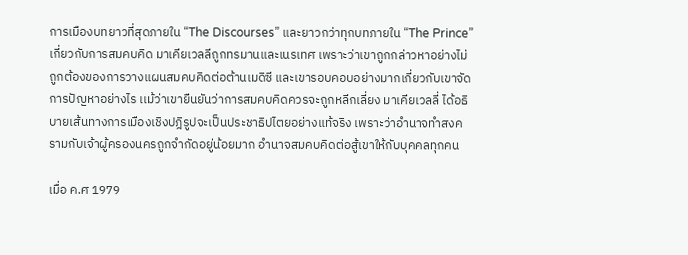การเมืองบทยาวที่สุดภายใน “The Discourses” และยาวกว่าทุกบทภายใน “The Prince” เกี่ยวกับการสมคบคิด มาเคียเวลลีถูกทรมานและเนรเทศ เพราะว่าเขาถูกกล่าวหาอย่างไม่ถูกต้องของการวางแผนสมคบคิดต่อต้านเมดิซี และเขารอบคอบอย่างมากเกี่ยวกับเขาจัดการปัญหาอย่างไร เเม้ว่าเขายืนยันว่าการสมคบคิดควรจะถูกหลีกเลี่ยง มาเคียเวลลี่ ได้อธิบายเส้นทางการเมืองเชิงปฎิรูปจะเป็นประชาธิปไตยอย่างแท้จริง เพราะว่าอำนาจทำสงครามกับเจ้าผู้ครองนครถูกจำกัดอยู่น้อยมาก อำนาจสมคบคิดต่อสู้เขาให้กับบุคคลทุกคน

เมื่อ ค.ศ 1979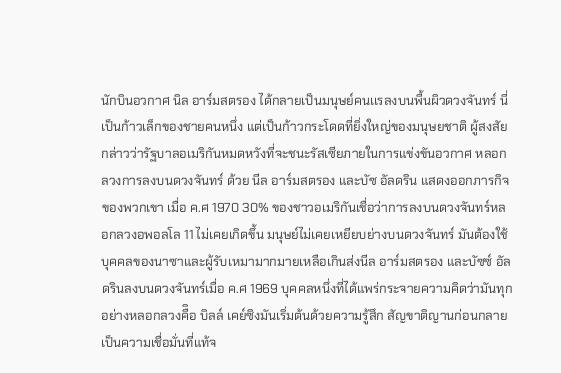นักบินอวกาศ นิล อาร์มสตรอง ได้กลายเป็นมนุษย์คนเเรลงบนพื้นผิวดวงจันทร์ นี่เป็นก้าวเล็กของชายคนหนึ่ง แต่เป็นก้าวกระโดดที่ยิ่งใหญ่ของมนุษยชาติ ผู้สงสัยกล่าวว่ารัฐบาลอเมริกันหมดหวังที่จะชนะรัสเซียภายในการแข่งขันอวกาศ หลอกลวงการลงบนดวงจันทร์ ด้วย นีล อาร์มสตรอง และบัซ อัลดริน แสดงออกภารกิจของพวกเขา เมื่อ ค.ศ 1970 30% ของชาวอเมริกันเชื่อว่าการลงบนดวงจันทร์หลอกลวงอพอลโล 11 ไม่เคยเกิดขึ้น มนุษย์ไม่เคยเหยียบย่างบนดวงจันทร์ มันต้องใช้บุคคลของนาซาและผู้รับเหมามากมายเหลือเกินส่งนีล อาร์มสตรอง และบัซซ์ อัลดรินลงบนดวงจันทร์เมื่อ ค.ศ 1969 บุคคลหนึ่งที่ได้แพร่กระจายความคิดว่ามันทุกอย่างหลอกลวงคืิอ บิลล์ เคย์ซิงมันเริ่มต้นด้วยความรู้สึก สัญขาติญานก่อนกลายเป็นความเชื่อมั่นที่แท้จ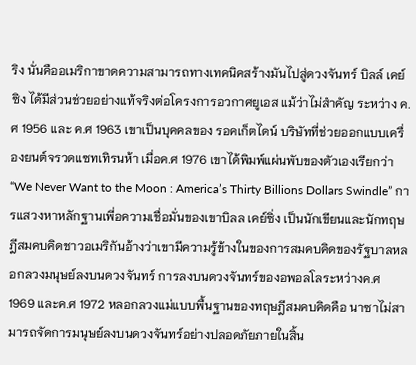ริง นั่นคืออเมริกาขาดความสามารถทางเทคนิคสร้างมันไปสู่ดวงจันทร์ บิลล์ เคย์ซิง ได้มีส่วนช่วยอย่างแท้จริงต่อโครงการอวกาศยูเอส แม้ว่าไม่สำคัญ ระหว่าง ค.ศ 1956 และ ค.ศ 1963 เขาเป็นบุคคลของ รอคเก็ตไดน์ บริษัทที่ช่วยออกแบบเครื่องยนต์จรวดแซทเทิรนห้า เมื่อค.ศ 1976 เขาได้พิมพ์แผ่นพับของตัวเองเรียกว่า “We Never Want to the Moon : America’s Thirty Billions Dollars Swindle” การแสวงหาหลักฐานเพี่อความเชื่อมั่นของเขาบิลล เคย์ซิ่ง เป็นนักเขียนและนักทฤษฎีสมคบคิดชาวอเมริกันอ้างว่าเขามีความรู้ข้างในของการสมคบคิดของรัฐบาลหลอกลวงมนุษย์ลงบนดวงจันทร์ การลงบนดวงจันทร์ของอพอลโลระหว่างค.ศ 1969 และค.ศ 1972 หลอกลวงแม่แบบพื้นฐานของทฤษฎีสมคบคิดคือ นาซาไม่สามารถจัดการมนุษย์ลงบนดวงจันทร์อย่างปลอดภัยภายในสิ้น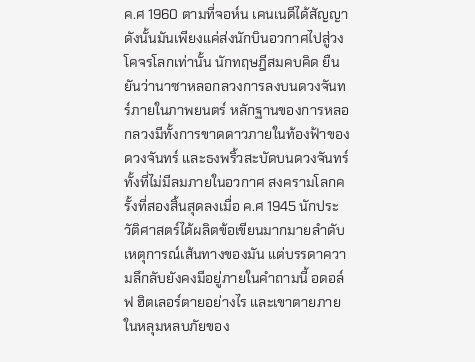ค.ศ 1960 ตามที่จอห์น เคนเนดีได้สัญญา ดังนั้นมันเพียงแค่ส่งนักบินอวกาศไปสู่วงโคจรโลกเท่านั้น นักทฤษฎีสมคบคิด ยืนยันว่านาซาหลอกลวงการลงบนดวงจันทร์ภายในภาพยนตร์ หลักฐานของการหลอกลวงมีทั้งการขาดดาวภายในท้องฟ้าของดวงจันทร์ และธงพริ้วสะบัดบนดวงจันทร์ ทั้งที่ไม่มีลมภายในอวกาศ สงครามโลกครั้งที่สองสิ้นสุดลงเมื่อ ค.ศ 1945 นักประวัติศาสตร์ได้ผลิตข้อเขียนมากมายลำดับเหตุการณ์เส้นทางของมัน แต่บรรดาความลึกลับยังคงมีอยู่ภายในคำถามนี้ อดอล์ฟ ฮิตเลอร์ตายอย่างไร และเขาตายภายในหลุมหลบภัยของ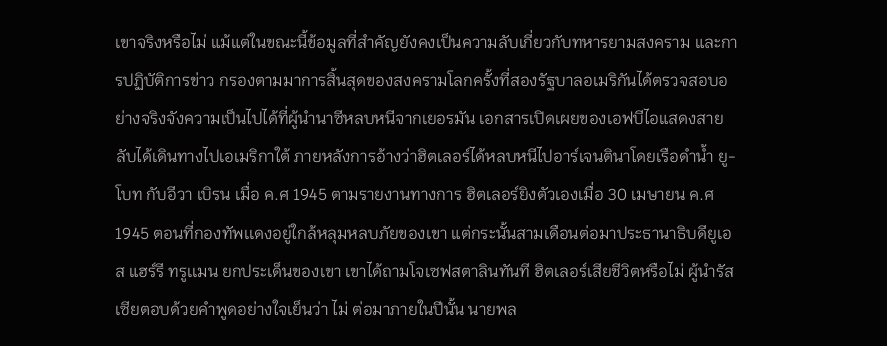เขาจริงหรือไม่ แม้แต่ในขณะนี้ข้อมูลที่สำคัญยังคงเป็นความลับเกี่ยวกับทหารยามสงคราม และการปฏิบัติการข่าว กรองตามมาการสิ้นสุดของสงครามโลกครั้งที่สองรัฐบาลอเมริกันได้ตรวจสอบอย่างจริงจังความเป็นไปได้ที่ผู้นำนาซีหลบหนีจากเยอรมัน เอกสารเปิดเผยของเอฟบีไอแสดงสายลับได้เดินทางไปเอเมริกาใต้ ภายหลังการอ้างว่าฮิตเลอร์ได้หลบหนีไปอาร์เจนตินาโดยเรือดำน้ำ ยู-โบท กับอีวา เบิรน เมื่อ ค.ศ 1945 ตามรายงานทางการ ฮิตเลอร์ยิงตัวเองเมื่อ 30 เมษายน ค.ศ 1945 ตอนที่กองทัพเเดงอยู่ใกล้หลุมหลบภัยของเขา แต่กระนั้นสามเดือนต่อมาประธานาธิบดียูเอส แฮร์รี ทรูเเมน ยกประเด็นของเขา เขาได้ถามโจเซฟสตาลินทันที ฮิตเลอร์เสียชีวิตหรือไม่ ผู้นำรัสเซียตอบด้วยคำพูดอย่างใจเย็นว่า ไม่ ต่อมาภายในปีนั้น นายพล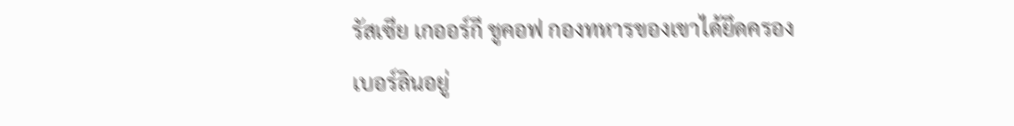รัสเซีย เกออร์กี ชูคอฟ กองทหารของเขาได้ยึดครองเบอร์ลินอยู่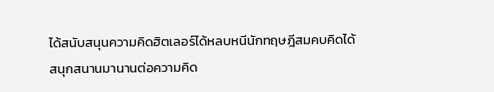ได้สนับสนุนความคิดฮิตเลอร์ได้หลบหนีนักทฤษฎีสมคบคิดได้สนุกสนานมานานต่อความคิด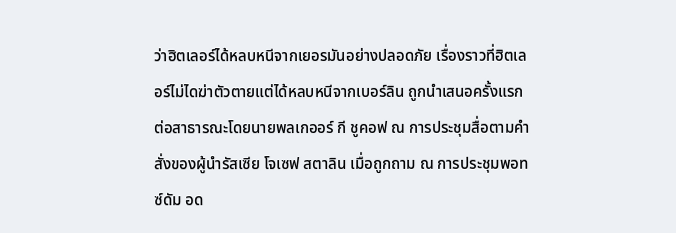ว่าฮิตเลอร์ได้หลบหนีจากเยอรมันอย่างปลอดภัย เรื่องราวที่ฮิตเลอร์ไม่ไดฆ่าตัวตายแต่ได้หลบหนีจากเบอร์ลิน ถูกนำเสนอครั้งแรกต่อสาธารณะโดยนายพลเกออร์ กี ชูคอฟ ณ การประชุมสื่อตามคำสั่งของผู้นำรัสเซีย โจเซฟ สตาลิน เมื่อถูกถาม ณ การประชุมพอทซ์ดัม อด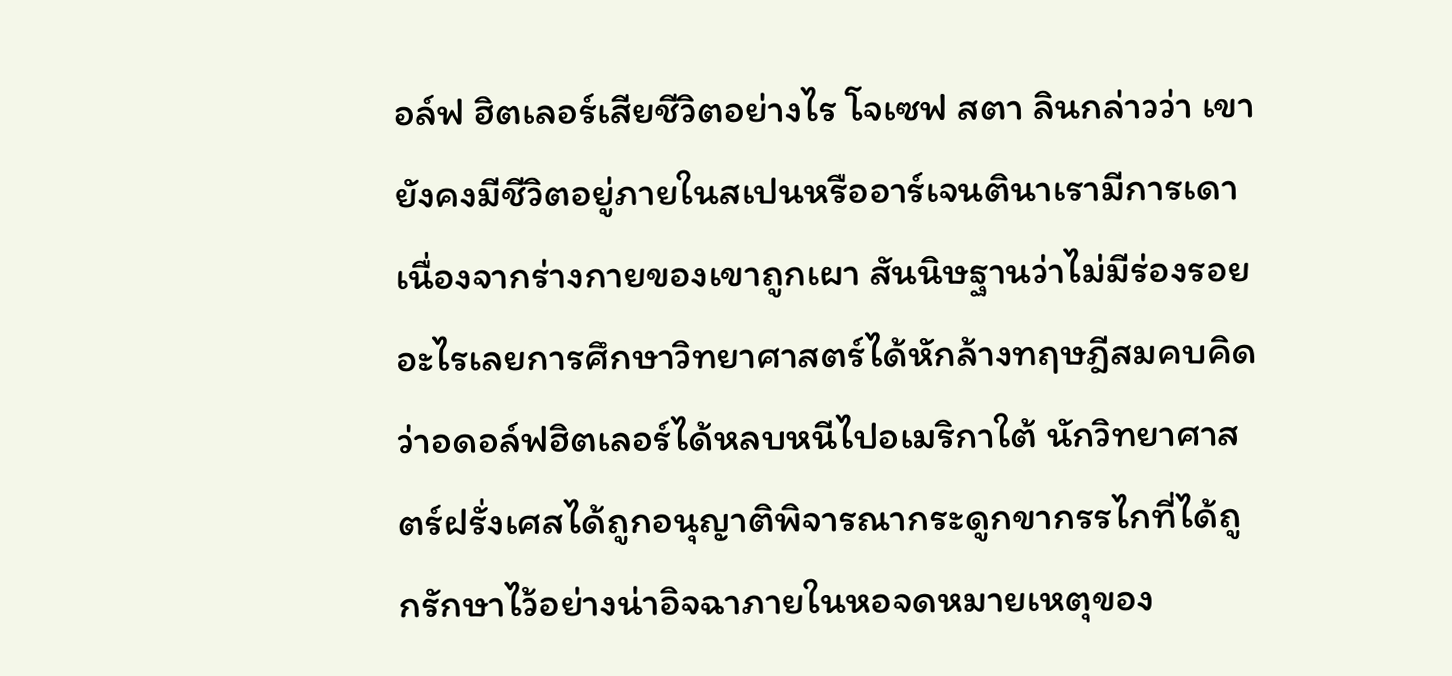อล์ฟ ฮิตเลอร์เสียชีวิตอย่างไร โจเซฟ สตา ลินกล่าวว่า เขายังคงมีชีวิตอยู่ภายในสเปนหรืออาร์เจนตินาเรามีการเดาเนื่องจากร่างกายของเขาถูกเผา สันนิษฐานว่าไม่มีร่องรอยอะไรเลยการศึกษาวิทยาศาสตร์ได้หักล้างทฤษฎีสมคบคิดว่าอดอล์ฟฮิตเลอร์ได้หลบหนีไปอเมริกาใต้ นักวิทยาศาสตร์ฝรั่งเศสได้ถูกอนุญาติพิจารณากระดูกขากรรไกที่ได้ถูกรักษาไว้อย่างน่าอิจฉาภายในหอจดหมายเหตุของ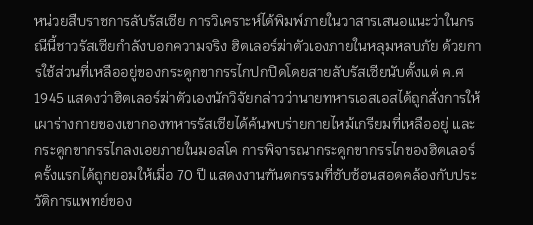หน่วยสืบราชการลับรัสเซีย การวิเคราะห์ได้พิมพ์ภายในวาสารเสนอแนะว่าในกรณีนี้ชาวรัสเซียกำลังบอกความจริง ฮิตเลอร์ฆ่าตัวเองภายในหลุมหลบภัย ด้วยการใช้ส่วนที่เหลืออยู่ของกระดูกขากรรไกปกปิดโดยสายลับรัสเซียนับตั้งแต่ ค.ศ 1945 แสดงว่าฮิตเลอร์ฆ่าตัวเองนักวิจัยกล่าวว่านายทหารเอสเอสได้ถูกสั่งการให้เผาร่างกายของเขากองทหารรัสเซียได้ค้นพบร่ายกายไหม้เกรียมที่เหลืออยู่ และกระดูกขากรรไกลงเอยภายในมอสโค การพิจารณากระดูกขากรรไกของฮิตเลอร์ครั้งแรกได้ถูกยอมให้เมื่อ 70 ปี แสดงงานฑันตกรรมที่ซับซ้อนสอดคล้องกับประวัติการแพทย์ของ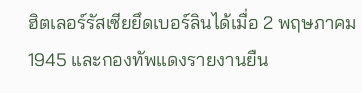ฮิตเลอร์รัสเซียยึดเบอร์ลินได้เมื่อ 2 พฤษภาคม 1945 และกองทัพแดงรายงานยืน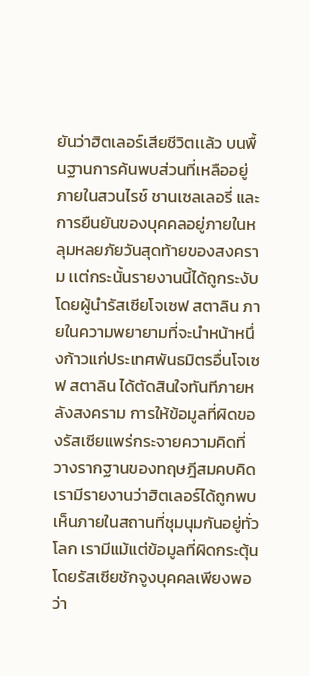ยันว่าฮิตเลอร์เสียชีวิตเเล้ว บนพื้นฐานการค้นพบส่วนที่เหลืออยู่ภายในสวนไรช์ ชานเซลเลอรี่ และการยืนยันของบุคคลอยู่ภายในหลุมหลยภัยวันสุดท้ายของสงคราม เเต่กระนั้นรายงานนี้ได้ถูกระงับโดยผู้นำรัสเซียโจเซฟ สตาลิน ภายในความพยายามที่จะนำหน้าหนึ่งก้าวแก่ประเทศพันธมิตรอื่นโจเซฟ สตาลิน ได้ตัดสินใจทันทีภายหลังสงคราม การให้ข้อมูลที่ผิดของรัสเซียแพร่กระจายความคิดที่วางรากฐานของทฤษฎีสมคบคิด เรามีรายงานว่าฮิตเลอร์ได้ถูกพบเห็นภายในสถานที่ชุมนุมกันอยู่ทั่วโลก เรามีแม้แต่ข้อมูลที่ผิดกระตุ้นโดยรัสเซียชักจูงบุคคลเพียงพอว่า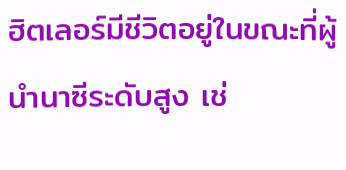ฮิตเลอร์มีชีวิตอยู่ในขณะที่ผู้นำนาซีระดับสูง เช่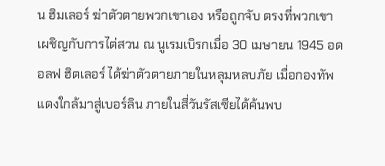น ฮิมเลอร์ ฆ่าตัวตายพวกเขาเอง หรือถูกจับ ตรงที่พวกเขาเผชิญกับการไต่สวน ณ นูเรมเบิรกเมื่อ 30 เมษายน 1945 อดอลฟ ฮิตเลอร์ ได้ฆ่าตัวตายภายในหลุมหลบภัย เมื่อกองทัพแดงใกล้มาสู่เบอร์ลิน ภายในสี่วันรัสเซียได้ค้นพบ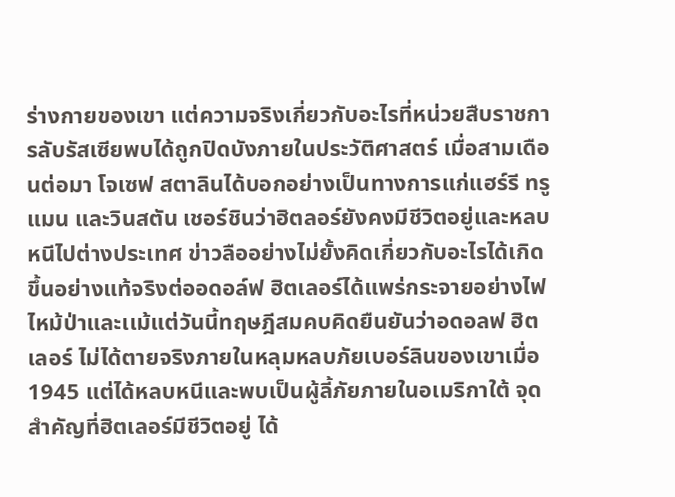ร่างกายของเขา แต่ความจริงเกี่ยวกับอะไรที่หน่วยสืบราชการลับรัสเซียพบได้ถูกปิดบังภายในประวัติศาสตร์ เมื่อสามเดือนต่อมา โจเซฟ สตาลินได้บอกอย่างเป็นทางการแก่แฮร์รี ทรูแมน และวินสตัน เชอร์ชินว่าฮิตลอร์ยังคงมีชีวิตอยู่และหลบหนีไปต่างประเทศ ข่าวลืออย่างไม่ยั้งคิดเกี่ยวกับอะไรได้เกิดขึ้นอย่างแท้จริงต่ออดอล์ฟ ฮิตเลอร์ได้แพร่กระจายอย่างไฟไหม้ป่าและเเม้แต่วันนี้ทฤษฎีสมคบคิดยืนยันว่าอดอลฟ ฮิตเลอร์ ไม่ได้ตายจริงภายในหลุมหลบภัยเบอร์ลินของเขาเมื่อ 1945 แต่ได้หลบหนีและพบเป็นผู้ลี้ภัยภายในอเมริกาใต้ จุดสำคัญที่ฮิตเลอร์มีชีวิตอยู่ ได้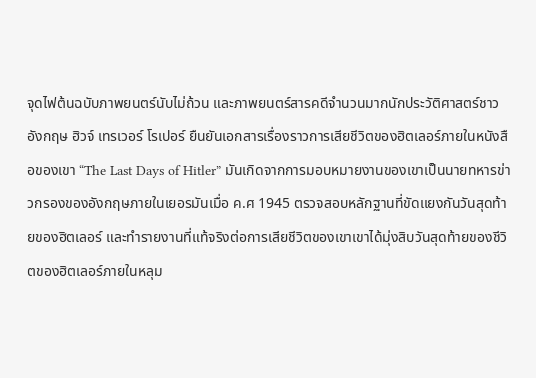จุดไฟต้นฉบับภาพยนตร์นับไม่ถ้วน และภาพยนตร์สารคดีจำนวนมากนักประวัติศาสตร์ชาวอังกฤษ ฮิวจ์ เทรเวอร์ โรเปอร์ ยืนยันเอกสารเรื่องราวการเสียชีวิตของฮิตเลอร์ภายในหนังสือของเขา “The Last Days of Hitler” มันเกิดจากการมอบหมายงานของเขาเป็นนายทหารข่าวกรองของอังกฤษภายในเยอรมันเมื่อ ค.ศ 1945 ตรวจสอบหลักฐานที่ขัดเเยงกันวันสุดท้ายของฮิตเลอร์ และทำรายงานที่แท้จริงต่อการเสียชีวิตของเขาเขาได้มุ่งสิบวันสุดท้ายของชีวิตของฮิตเลอร์ภายในหลุม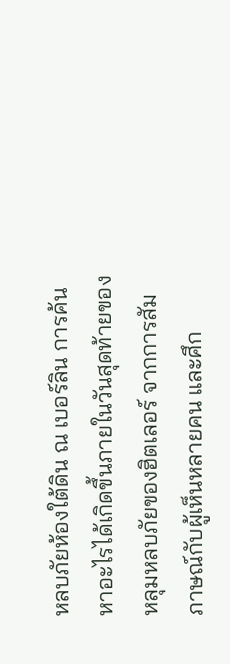หลบภัยห้องใต้ดิน ณ เบอร์ลิน การค้นหาอะไรได้เกิดขึ้นภายในวันสุดท้ายของหลุมหลบภัยของฮิตเลอร์ จากการสัมภาษณ์กับผู้เห็นหลายคน และศึก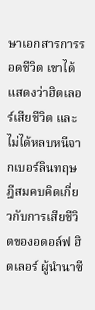ษาเอกสารการรอดชีวิต เขาได้แสดงว่าฮิตเลอร์เสียชีวิต และไม่ได้หลบหนีจากเบอร์ลินทฤษฎีสมคบคิดเกี่ยวกับการเสียชีวิตของอดอล์ฟ ฮิตเลอร์ ผู้นำนาซี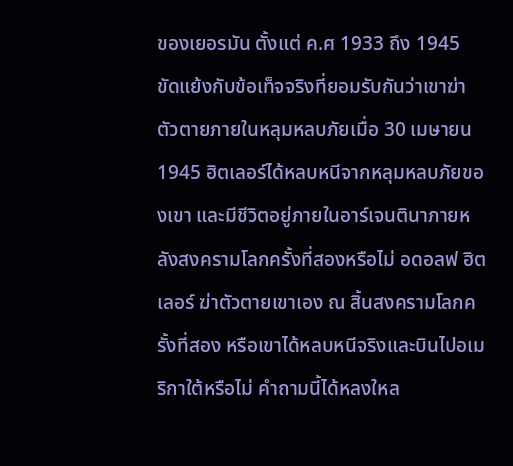ของเยอรมัน ตั้งแต่ ค.ศ 1933 ถึง 1945 ขัดแย้งกับข้อเท็จจริงที่ยอมรับกันว่าเขาฆ่าตัวตายภายในหลุมหลบภัยเมื่อ 30 เมษายน 1945 ฮิตเลอร์ได้หลบหนีจากหลุมหลบภัยของเขา และมีชีวิตอยู่ภายในอาร์เจนตินาภายหลังสงครามโลกครั้งที่สองหรือไม่ อดอลฟ ฮิตเลอร์ ฆ่าตัวตายเขาเอง ณ สิ้นสงครามโลกครั้งที่สอง หรือเขาได้หลบหนีจริงและบินไปอเมริกาใต้หรือไม่ คำถามนี้ได้หลงใหล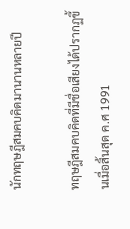นักทฤษฎีสมคบคิดมานานหลายปี

ทฤษฎีสมคบคิดที่มีชื่อเสียงได้ปรากฏขึ้นเมื่อสิ้นสุด ค.ศ 1991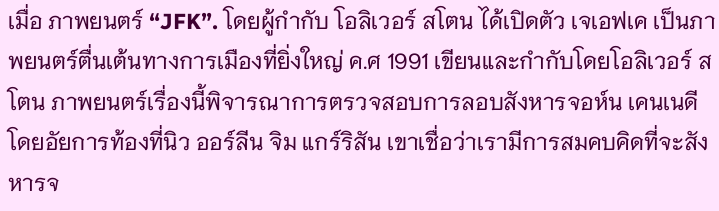เมื่อ ภาพยนตร์ “JFK”. โดยผู้กำกับ โอลิเวอร์ สโตน ได้เปิดตัว เจเอฟเค เป็นภาพยนตร์ตื่นเต้นทางการเมืองที่ยิ่งใหญ่ ค.ศ 1991 เขียนและกำกับโดยโอลิเวอร์ สโตน ภาพยนตร์เรื่องนี้พิจารณาการตรวจสอบการลอบสังหารจอห์น เคนเนดีโดยอัยการท้องที่นิว ออร์ลีน จิม แกร์ริสัน เขาเชื่อว่าเรามีการสมคบคิดที่จะสังหารจ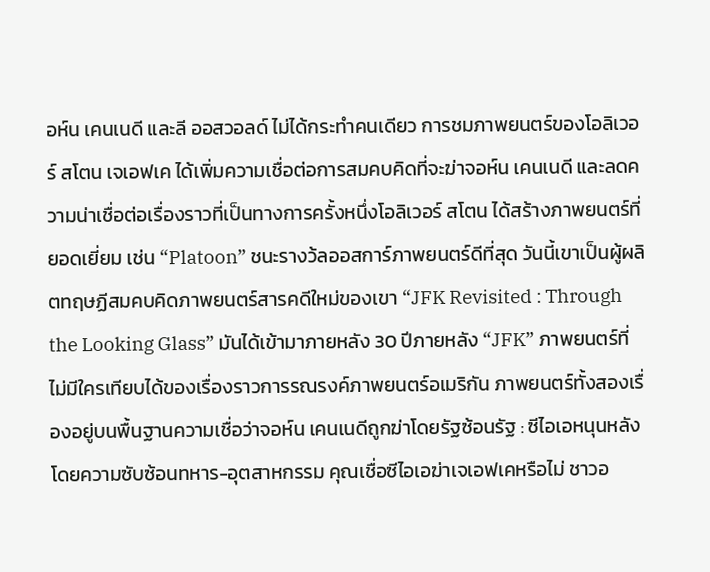อห์น เคนเนดี และลี ออสวอลด์ ไม่ได้กระทำคนเดียว การชมภาพยนตร์ของโอลิเวอร์ สโตน เจเอฟเค ได้เพิ่มความเชื่อต่อการสมคบคิดที่จะฆ่าจอห์น เคนเนดี และลดความน่าเชื่อต่อเรื่องราวที่เป็นทางการครั้งหนึ่งโอลิเวอร์ สโตน ได้สร้างภาพยนตร์ที่ยอดเยี่ยม เช่น “Platoon” ชนะรางว้ลออสการ์ภาพยนตร์ดีที่สุด วันนี้เขาเป็นผู้ผลิตทฤษฏีสมคบคิดภาพยนตร์สารคดีใหม่ของเขา “JFK Revisited : Through the Looking Glass” มันได้เข้ามาภายหลัง 30 ปีภายหลัง “JFK” ภาพยนตร์ที่ไม่มีใครเทียบได้ของเรื่องราวการรณรงค์ภาพยนตร์อเมริกัน ภาพยนตร์ทั้งสองเรื่องอยู่บนพื้นฐานความเชื่อว่าจอห์น เคนเนดีถูกฆ่าโดยรัฐซ้อนรัฐ : ซีไอเอหนุนหลังโดยความซับซ้อนทหาร-อุตสาหกรรม คุณเชื่อซีไอเอฆ่าเจเอฟเคหรือไม่ ชาวอ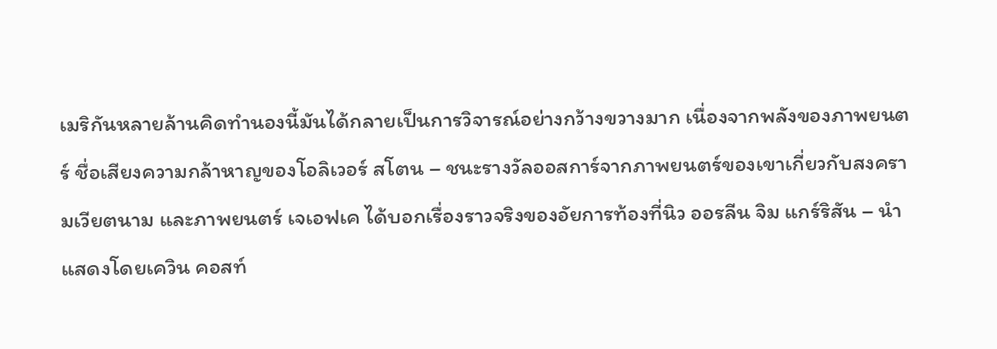เมริกันหลายล้านคิดทำนองนี้มันได้กลายเป็นการวิจารณ์อย่างกว้างขวางมาก เนื่องจากพลังของภาพยนตร์ ชื่อเสียงความกล้าหาญของโอลิเวอร์ สโตน – ชนะรางวัลออสการ์จากภาพยนตร์ของเขาเกี่ยวกับสงครามเวียตนาม และภาพยนตร์ เจเอฟเค ได้บอกเรื่องราวจริงของอัยการท้องที่นิว ออรลีน จิม แกร์ริสัน – นำแสดงโดยเควิน คอสท์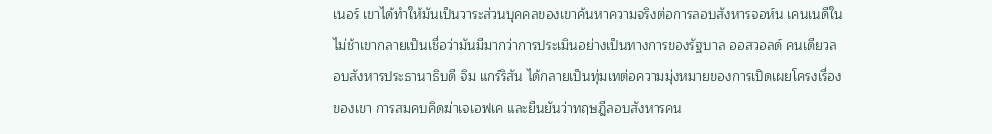เนอร์ เขาได้ทำให้มันเป็นวาระส่วนบุคคลของเขาค้นหาความจริงต่อการลอบสังหารจอห์น เคนเนดีในไม่ช้าเขากลายเป็นเชื่อว่ามันมีมากว่าการประเมินอย่างเป็นทางการของรัฐบาล ออสวอลด์ คนเดียวลอบสังหารประธานาธิบดี จิม แกร์ริสัน ได้กลายเป็นทุ่มเทต่อความมุ่งหมายของการเปิดเผยโครงเรื่องของเขา การสมคบคิดฆ่าเจเอฟเค และยืนยันว่าทฤษฎีลอบสังหารคน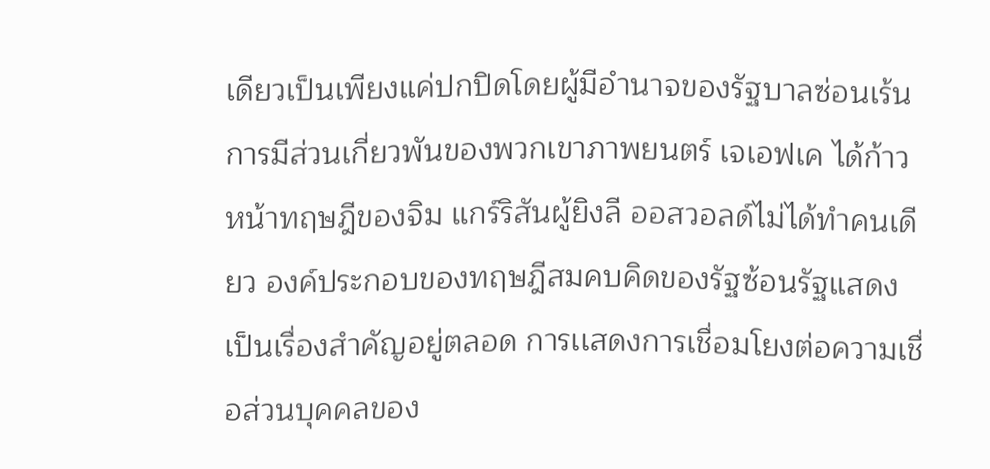เดียวเป็นเพียงแค่ปกปิดโดยผู้มีอำนาจของรัฐบาลซ่อนเร้นการมีส่วนเกี่ยวพันของพวกเขาภาพยนตร์ เจเอฟเค ได้ก้าวหน้าทฤษฎีของจิม แกร์ริสันผู้ยิงลี ออสวอลด์ไม่ได้ทำคนเดียว องค์ประกอบของทฤษฎีสมคบคิดของรัฐซ้อนรัฐแสดงเป็นเรื่องสำคัญอยู่ตลอด การเเสดงการเชื่อมโยงต่อความเชื่อส่วนบุคคลของ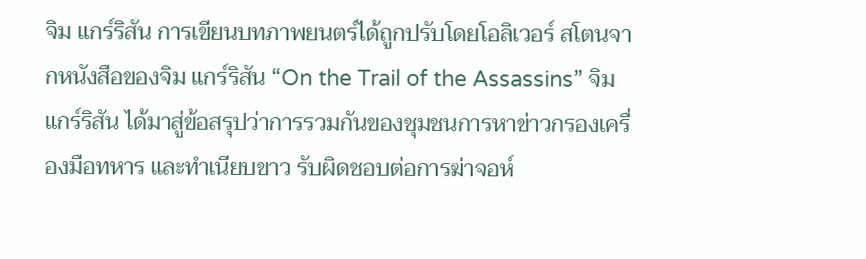จิม แกร์ริสัน การเขียนบทภาพยนตร์ได้ถูกปรับโดยโอลิเวอร์ สโตนจากหนังสือของจิม แกร์ริสัน “On the Trail of the Assassins” จิม แกร์ริสัน ได้มาสู่ข้อสรุปว่าการรวมกันของชุมชนการหาข่าวกรองเครื่องมือทหาร และทำเนียบขาว รับผิดชอบต่อการฆ่าจอห์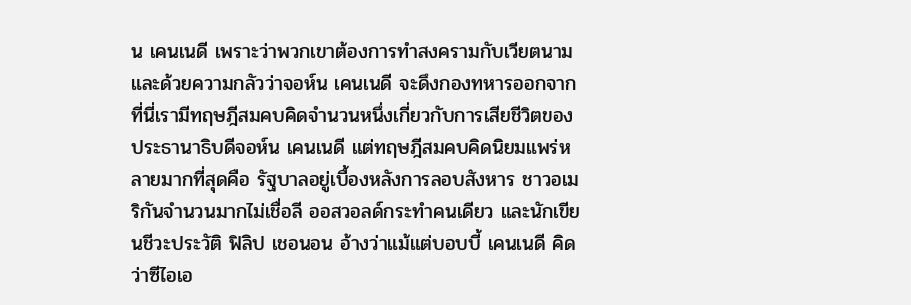น เคนเนดี เพราะว่าพวกเขาต้องการทำสงครามกับเวียตนาม และด้วยความกลัวว่าจอห์น เคนเนดี จะดึงกองทหารออกจากที่นี่เรามีทฤษฎีสมคบคิดจำนวนหนึ่งเกี่ยวกับการเสียชีวิตของประธานาธิบดีจอห์น เคนเนดี แต่ทฤษฎีสมคบคิดนิยมแพร่หลายมากที่สุดคือ รัฐบาลอยู่เบื้องหลังการลอบสังหาร ชาวอเมริกันจำนวนมากไม่เชื่อลี ออสวอลด์กระทำคนเดียว และนักเขียนชีวะประวัติ ฟิลิป เชอนอน อ้างว่าแม้แต่บอบบี้ เคนเนดี คิดว่าซีไอเอ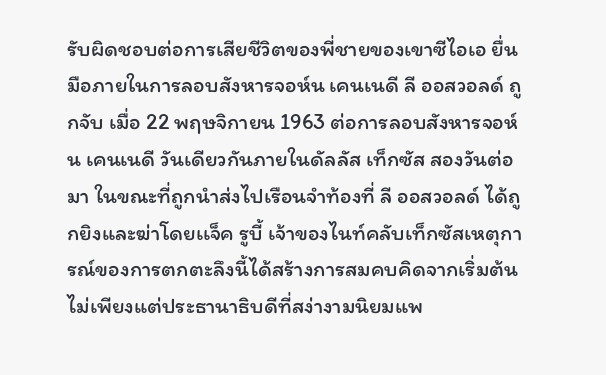รับผิดชอบต่อการเสียชีวิตของพี่ชายของเขาซีไอเอ ยื่นมือภายในการลอบสังหารจอห์น เคนเนดี ลี ออสวอลด์ ถูกจับ เมื่อ 22 พฤษจิกายน 1963 ต่อการลอบสังหารจอห์น เคนเนดี วันเดียวกันภายในดัลลัส เท็กซัส สองวันต่อมา ในขณะที่ถูกนำส่งไปเรือนจำท้องที่ ลี ออสวอลด์ ได้ถูกยิงและฆ่าโดยเเจ็ค รูบี้ เจ้าของไนท์คลับเท็กซัสเหตุการณ์ของการตกตะลึงนี้ได้สร้างการสมคบคิดจากเริ่มต้นไม่เพียงแต่ประธานาธิบดีที่สง่างามนิยมแพ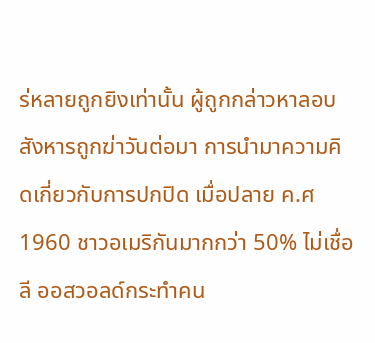ร่หลายถูกยิงเท่านั้น ผู้ถูกกล่าวหาลอบสังหารถูกฆ่าวันต่อมา การนำมาความคิดเกี่ยวกับการปกปิด เมื่อปลาย ค.ศ 1960 ชาวอเมริกันมากกว่า 50% ไม่เชื่อลี ออสวอลด์กระทำคน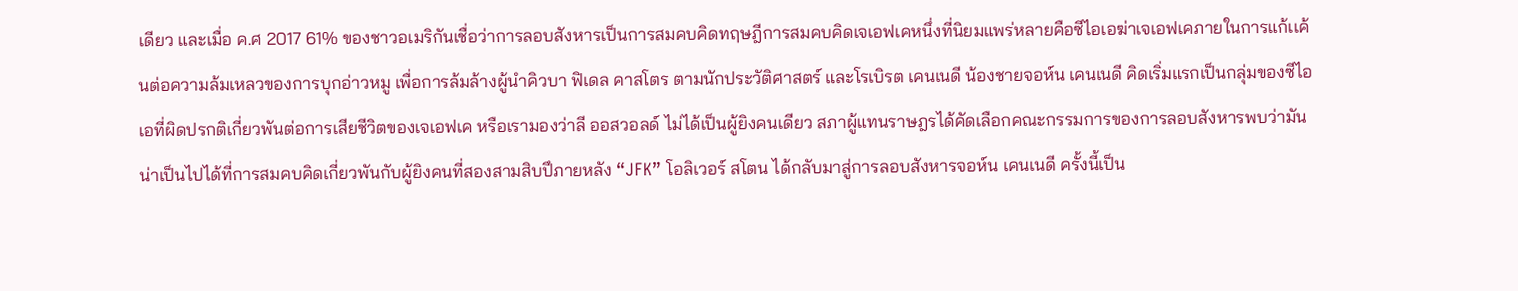เดียว และเมื่อ ค.ศ 2017 61% ของชาวอเมริกันเชื่อว่าการลอบสังหารเป็นการสมคบคิดทฤษฎีการสมคบคิดเจเอฟเคหนึ่งที่นิยมแพร่หลายคือซีไอเอฆ่าเจเอฟเคภายในการแก้เเค้นต่อความล้มเหลวของการบุกอ่าวหมู เพื่อการล้มล้างผู้นำคิวบา ฟิเดล คาสโตร ตามนักประวัติศาสตร์ และโรเบิรต เคนเนดี น้องชายจอห์น เคนเนดี คิดเริ่มแรกเป็นกลุ่มของซีไอเอที่ผิดปรกติเกี่ยวพันต่อการเสียชีวิตของเจเอฟเค หรือเรามองว่าลี ออสวอลด์ ไม่ได้เป็นผู้ยิงคนเดียว สภาผู้แทนราษฎรได้คัดเลือกคณะกรรมการของการลอบสังหารพบว่ามันน่าเป็นไปได้ที่การสมคบคิดเกี่ยวพันกับผู้ยิงคนที่สองสามสิบปึภายหลัง “JFK” โอลิเวอร์ สโตน ได้กลับมาสู่การลอบสังหารจอห์น เคนเนดี ครั้งนี้เป็น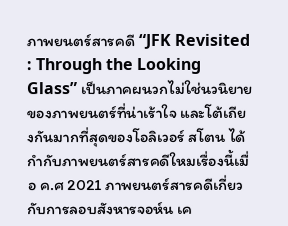ภาพยนตร์สารคดี “JFK Revisited : Through the Looking Glass” เป็นภาคผนวกไม่ใช่นวนิยายของภาพยนตร์ที่น่าเร้าใจ และโต้เถียงกันมากที่สุดของโอลิเวอร์ สโตน ได้กำกับภาพยนตร์สารคดีใหมเรื่องนี้เมื่อ ค.ศ 2021 ภาพยนตร์สารคดีเกี่ยวกับการลอบสังหารจอห์น เค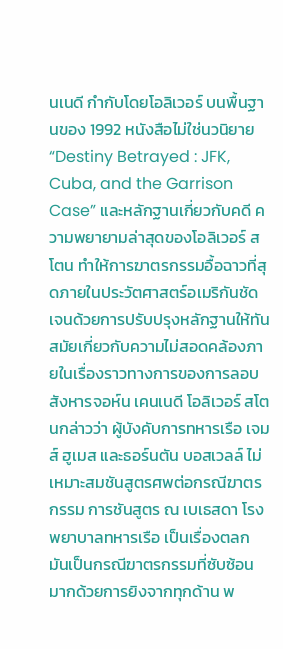นเนดี กำกับโดยโอลิเวอร์ บนพื้นฐานของ 1992 หนังสือไม่ใช่นวนิยาย “Destiny Betrayed : JFK, Cuba, and the Garrison Case” และหลักฐานเกี่ยวกับคดี ความพยายามล่าสุดของโอลิเวอร์ สโตน ทำให้การฆาตรกรรมอื้อฉาวที่สุดภายในประวัตศาสตร์อเมริกันชัดเจนด้วยการปรับปรุงหลักฐานให้ทันสมัยเกี่ยวกับความไม่สอดคล้องภายในเรื่องราวทางการของการลอบสังหารจอห์น เคนเนดี โอลิเวอร์ สโตนกล่าวว่า ผู้บังคับการทหารเรือ เจมส์ ฮูเมส และธอร์นตัน บอสเวลล์ ไม่เหมาะสมชันสูตรศพต่อกรณีฆาตรกรรม การชันสูตร ณ เบเธสดา โรงพยาบาลทหารเรือ เป็นเรื่องตลก มันเป็นกรณีฆาตรกรรมที่ซับซ้อนมากด้วยการยิงจากทุกด้าน พ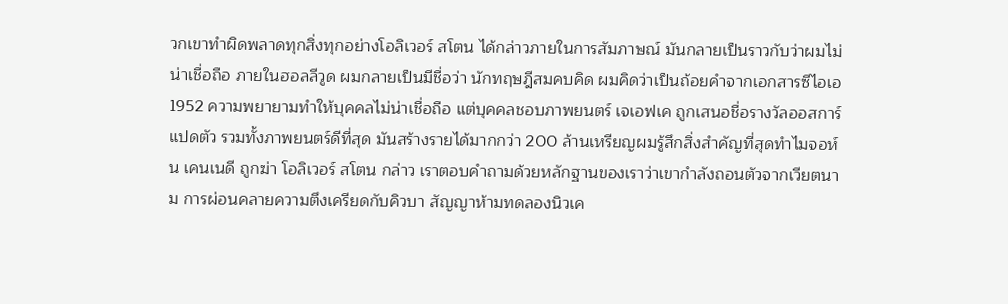วกเขาทำผิดพลาดทุกสิ่งทุกอย่างโอลิเวอร์ สโตน ได้กล่าวภายในการสัมภาษณ์ มันกลายเป็นราวกับว่าผมไม่น่าเชื่อถือ ภายในฮอลลีวูด ผมกลายเป็นมีชื่อว่า นักทฤษฎีสมคบคิด ผมคิดว่าเป็นถ้อยคำจากเอกสารซีไอเอ 1952 ความพยายามทำให้บุคคลไม่น่าเชื่อถือ แต่บุคคลชอบภาพยนตร์ เจเอฟเค ถูกเสนอชื่อรางวัลออสการ์แปดตัว รวมทั้งภาพยนตร์ดีที่สุด มันสร้างรายได้มากกว่า 200 ล้านเหรียญผมรู้สึกสิ่งสำคัญที่สุดทำไมจอห์น เคนเนดี ถูกฆ่า โอลิเวอร์ สโตน กล่าว เราตอบคำถามด้วยหลักฐานของเราว่าเขากำลังถอนตัวจากเวียตนาม การผ่อนคลายความตึงเครียดกับคิวบา สัญญาห้ามทดลองนิวเค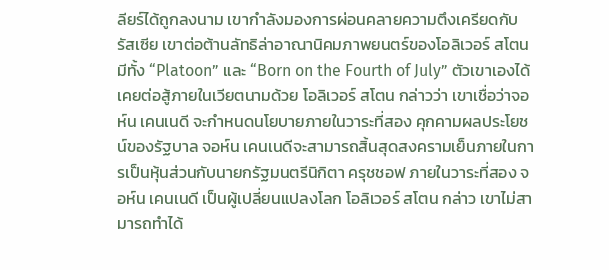ลียร์ได้ถูกลงนาม เขากำลังมองการผ่อนคลายความตึงเครียดกับรัสเซีย เขาต่อต้านลัทธิล่าอาณานิคมภาพยนตร์ของโอลิเวอร์ สโตนมีทั้ง “Platoon” และ “Born on the Fourth of July” ตัวเขาเองได้เคยต่อสู้ภายในเวียตนามด้วย โอลิเวอร์ สโตน กล่าวว่า เขาเชื่อว่าจอห์น เคนเนดี จะกำหนดนโยบายภายในวาระที่สอง คุกคามผลประโยชน์ของรัฐบาล จอห์น เคนเนดีจะสามารถสิ้นสุดสงครามเย็นภายในการเป็นหุ้นส่วนกับนายกรัฐมนตรีนิกิตา ครุชชอฟ ภายในวาระที่สอง จอห์น เคนเนดี เป็นผู้เปลี่ยนแปลงโลก โอลิเวอร์ สโตน กล่าว เขาไม่สามารถทำได้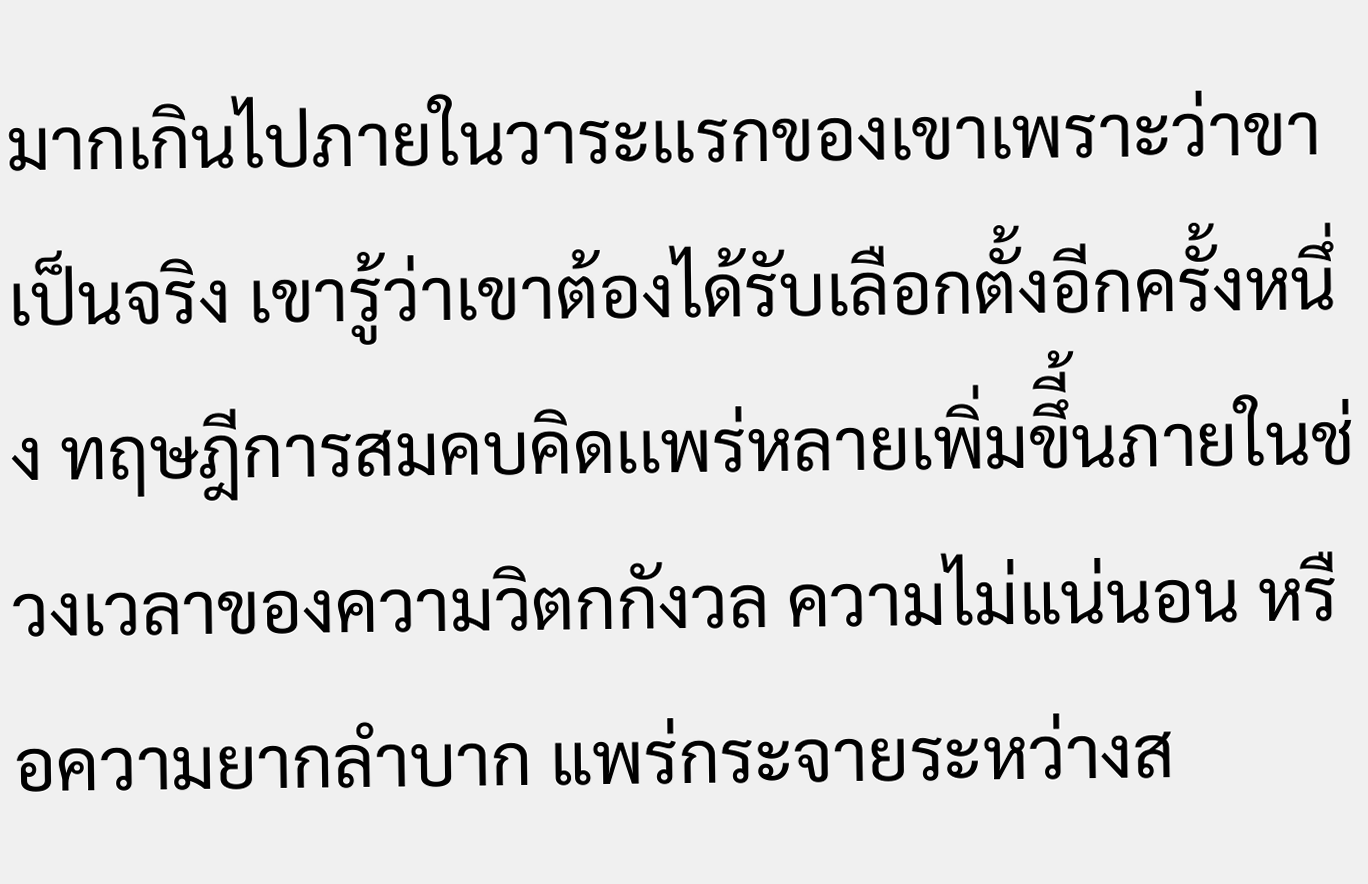มากเกินไปภายในวาระเเรกของเขาเพราะว่าขาเป็นจริง เขารู้ว่าเขาต้องได้รับเลือกตั้งอีกครั้งหนึ่ง ทฤษฎีการสมคบคิดเเพร่หลายเพิ่มขึี้นภายในช่วงเวลาของความวิตกกังวล ความไม่แน่นอน หรือความยากลำบาก แพร่กระจายระหว่างส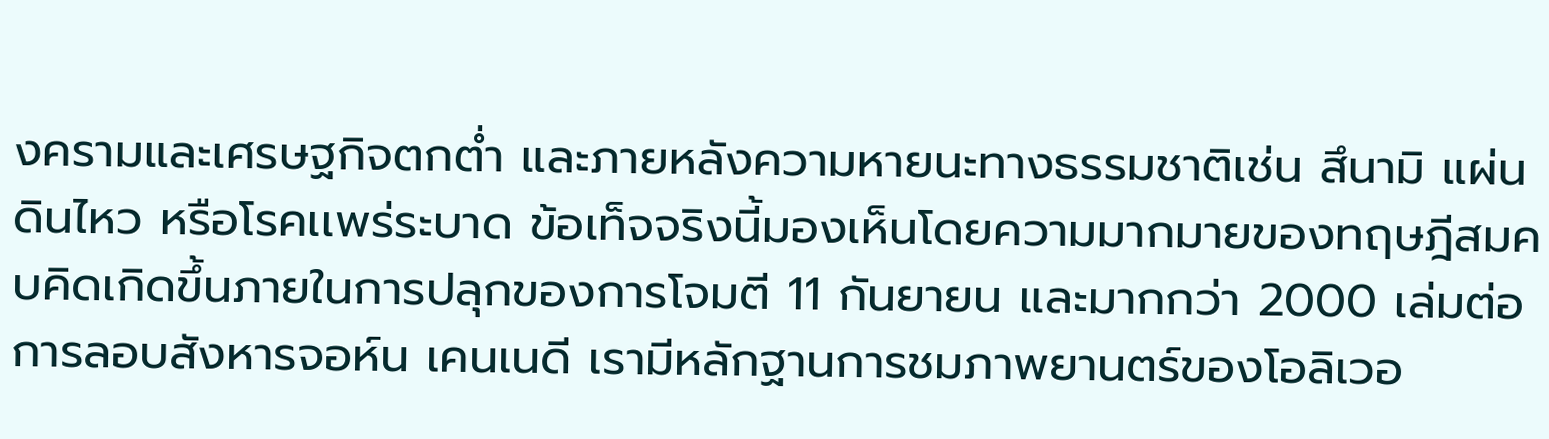งครามและเศรษฐกิจตกต่ำ และภายหลังความหายนะทางธรรมชาติเช่น สึนามิ แผ่นดินไหว หรือโรคเเพร่ระบาด ข้อเท็จจริงนี้มองเห็นโดยความมากมายของทฤษฎีสมคบคิดเกิดขึ้นภายในการปลุกของการโจมตี 11 กันยายน และมากกว่า 2000 เล่มต่อการลอบสังหารจอห์น เคนเนดี เรามีหลักฐานการชมภาพยานตร์ของโอลิเวอ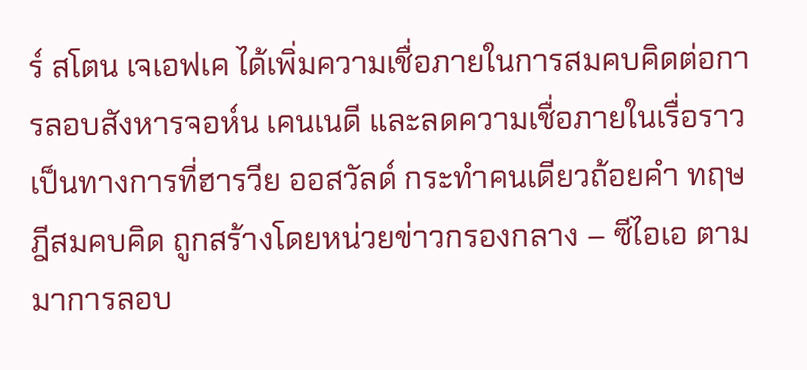ร์ สโตน เจเอฟเค ได้เพิ่มความเชื่อภายในการสมคบคิดต่อการลอบสังหารจอห์น เคนเนดี และลดความเชื่อภายในเรื่อราวเป็นทางการที่ฮารวีย ออสวัลด์ กระทำคนเดียวถ้อยคำ ทฤษฎีสมคบคิด ถูกสร้างโดยหน่วยข่าวกรองกลาง – ซีไอเอ ตามมาการลอบ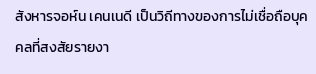สังหารจอห์น เคนเนดี เป็นวิถีทางของการไม่เชื่อถือบุคคลที่สงสัยรายงา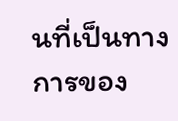นที่เป็นทางการของ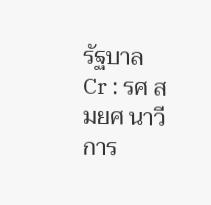รัฐบาล
Cr : รศ สมยศ นาวีการ